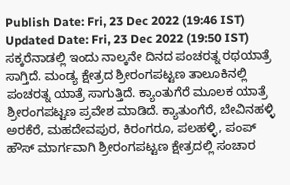Publish Date: Fri, 23 Dec 2022 (19:46 IST)
Updated Date: Fri, 23 Dec 2022 (19:50 IST)
ಸಕ್ಕರೆನಾಡಲ್ಲಿ ಇಂದು ನಾಲ್ಕನೇ ದಿನದ ಪಂಚರತ್ನ ರಥಯಾತ್ರೆ ಸಾಗ್ತಿದೆ. ಮಂಡ್ಯ ಕ್ಷೇತ್ರದ ಶ್ರೀರಂಗಪಟ್ಟಣ ತಾಲೂಕಿನಲ್ಲಿ ಪಂಚರತ್ನ ಯಾತ್ರೆ ಸಾಗುತ್ತಿದೆ. ಕ್ಯಾಂತುಗೆರೆ ಮೂಲಕ ಯಾತ್ರೆ ಶ್ರೀರಂಗಪಟ್ಟಣ ಪ್ರವೇಶ ಮಾಡಿದೆ. ಕ್ಯಾತುಂಗೆರೆ, ಬೇವಿನಹಳ್ಳಿ ಅರಕೆರೆ, ಮಹದೇವಪುರ, ಕಿರಂಗರೂ, ಪಲಹಳ್ಳಿ, ಪಂಪ್ ಹೌಸ್ ಮಾರ್ಗವಾಗಿ ಶ್ರೀರಂಗಪಟ್ಟಣ ಕ್ಷೇತ್ರದಲ್ಲಿ ಸಂಚಾರ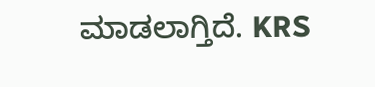ಮಾಡಲಾಗ್ತಿದೆ. KRS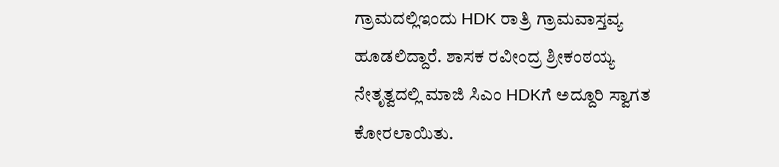ಗ್ರಾಮದಲ್ಲಿಇಂದು HDK ರಾತ್ರಿ ಗ್ರಾಮವಾಸ್ತವ್ಯ ಹೂಡಲಿದ್ದಾರೆ. ಶಾಸಕ ರವೀಂದ್ರ ಶ್ರೀಕಂಠಯ್ಯ ನೇತೃತ್ವದಲ್ಲಿ ಮಾಜಿ ಸಿಎಂ HDKಗೆ ಅದ್ದೂರಿ ಸ್ವಾಗತ ಕೋರಲಾಯಿತು.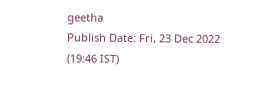geetha
Publish Date: Fri, 23 Dec 2022 (19:46 IST)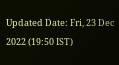Updated Date: Fri, 23 Dec 2022 (19:50 IST)